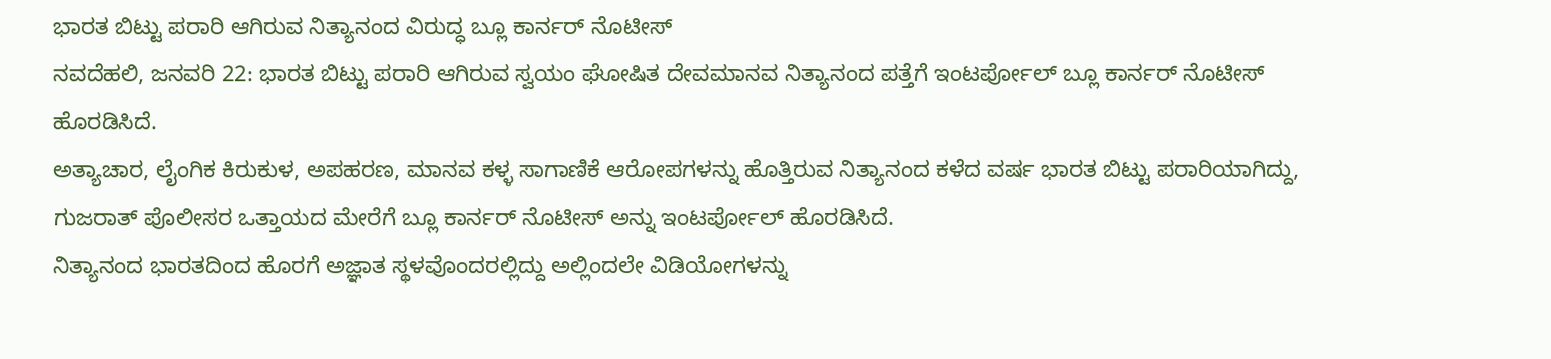ಭಾರತ ಬಿಟ್ಟು ಪರಾರಿ ಆಗಿರುವ ನಿತ್ಯಾನಂದ ವಿರುದ್ಧ ಬ್ಲೂ ಕಾರ್ನರ್ ನೊಟೀಸ್
ನವದೆಹಲಿ, ಜನವರಿ 22: ಭಾರತ ಬಿಟ್ಟು ಪರಾರಿ ಆಗಿರುವ ಸ್ವಯಂ ಘೋಷಿತ ದೇವಮಾನವ ನಿತ್ಯಾನಂದ ಪತ್ತೆಗೆ ಇಂಟರ್ಪೋಲ್ ಬ್ಲೂ ಕಾರ್ನರ್ ನೊಟೀಸ್ ಹೊರಡಿಸಿದೆ.
ಅತ್ಯಾಚಾರ, ಲೈಂಗಿಕ ಕಿರುಕುಳ, ಅಪಹರಣ, ಮಾನವ ಕಳ್ಳ ಸಾಗಾಣಿಕೆ ಆರೋಪಗಳನ್ನು ಹೊತ್ತಿರುವ ನಿತ್ಯಾನಂದ ಕಳೆದ ವರ್ಷ ಭಾರತ ಬಿಟ್ಟು ಪರಾರಿಯಾಗಿದ್ದು, ಗುಜರಾತ್ ಪೊಲೀಸರ ಒತ್ತಾಯದ ಮೇರೆಗೆ ಬ್ಲೂ ಕಾರ್ನರ್ ನೊಟೀಸ್ ಅನ್ನು ಇಂಟರ್ಪೋಲ್ ಹೊರಡಿಸಿದೆ.
ನಿತ್ಯಾನಂದ ಭಾರತದಿಂದ ಹೊರಗೆ ಅಜ್ಞಾತ ಸ್ಥಳವೊಂದರಲ್ಲಿದ್ದು ಅಲ್ಲಿಂದಲೇ ವಿಡಿಯೋಗಳನ್ನು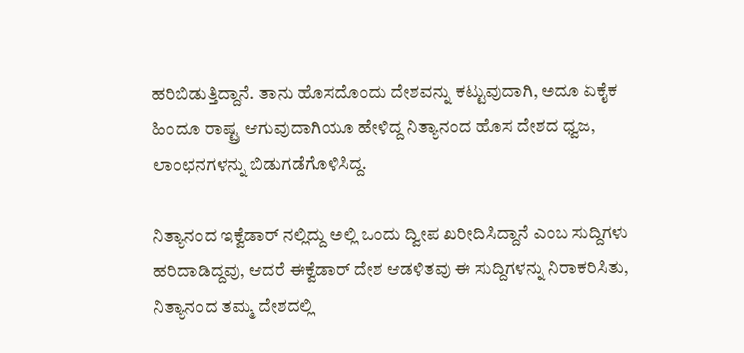ಹರಿಬಿಡುತ್ತಿದ್ದಾನೆ. ತಾನು ಹೊಸದೊಂದು ದೇಶವನ್ನು ಕಟ್ಟುವುದಾಗಿ, ಅದೂ ಏಕೈಕ ಹಿಂದೂ ರಾಷ್ಟ್ರ ಆಗುವುದಾಗಿಯೂ ಹೇಳಿದ್ದ ನಿತ್ಯಾನಂದ ಹೊಸ ದೇಶದ ಧ್ವಜ, ಲಾಂಛನಗಳನ್ನು ಬಿಡುಗಡೆಗೊಳಿಸಿದ್ದ.

ನಿತ್ಯಾನಂದ ಇಕ್ವೆಡಾರ್ ನಲ್ಲಿದ್ದು ಅಲ್ಲಿ ಒಂದು ದ್ವೀಪ ಖರೀದಿಸಿದ್ದಾನೆ ಎಂಬ ಸುದ್ದಿಗಳು ಹರಿದಾಡಿದ್ದವು, ಆದರೆ ಈಕ್ವೆಡಾರ್ ದೇಶ ಆಡಳಿತವು ಈ ಸುದ್ದಿಗಳನ್ನು ನಿರಾಕರಿಸಿತು, ನಿತ್ಯಾನಂದ ತಮ್ಮ ದೇಶದಲ್ಲಿ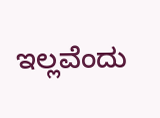ಇಲ್ಲವೆಂದು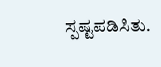ಸ್ಪಷ್ಟಪಡಿಸಿತು.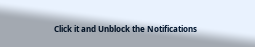Click it and Unblock the Notifications